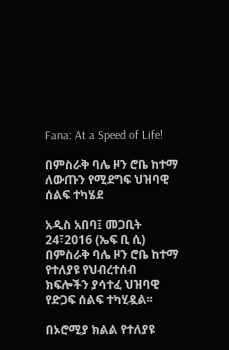Fana: At a Speed of Life!

በምስራቅ ባሌ ዞን ሮቤ ከተማ ለውጡን የሚደግፍ ህዝባዊ ሰልፍ ተካሄደ

አዲስ አበባ፤ መጋቢት 24፣2016 (ኤፍ ቢ ሲ) በምስራቅ ባሌ ዞን ሮቤ ከተማ የተለያዩ የህብረተሰብ ክፍሎችን ያሳተፈ ህዝባዊ የድጋፍ ሰልፍ ተካሂዷል፡፡

በኦሮሚያ ክልል የተለያዩ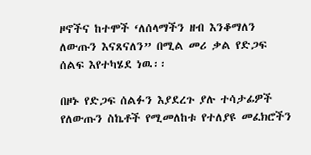ዞኖችና ከተሞች ‘ለሰላማችን ዘብ እንቆማለን ለውጡን እናጸናለን” በሚል መሪ ቃል የድጋፍ ሰልፍ እየተካሄደ ነዉ፡፡

በዞኑ የድጋፍ ሰልፉን እያደረጉ ያሉ ተሳታፊዎች የለውጡን ስኬቶች የሚመለከቱ የተለያዩ መፈክሮችን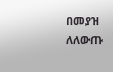በመያዝ ለለውጡ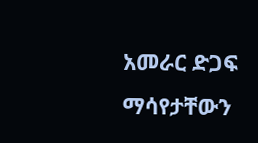አመራር ድጋፍ ማሳየታቸውን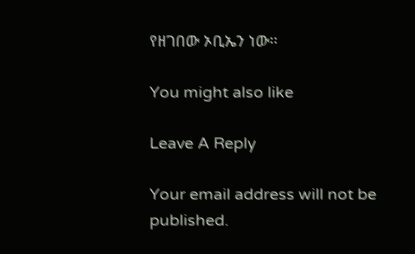የዘገበው ኦቢኤን ነው፡፡

You might also like

Leave A Reply

Your email address will not be published.